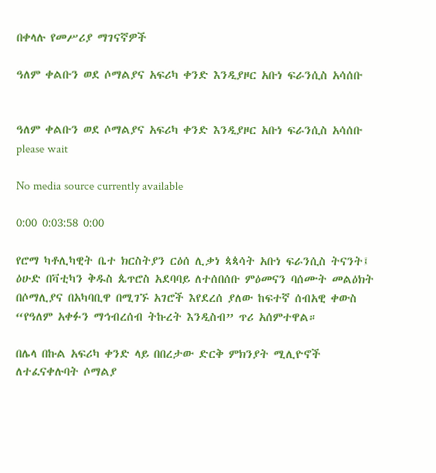በቀላሉ የመሥሪያ ማገናኛዎች

ዓለም ቀልቡን ወደ ሶማልያና አፍሪካ ቀንድ እንዲያዞር አቡነ ፍራንሲስ አሳሰቡ


ዓለም ቀልቡን ወደ ሶማልያና አፍሪካ ቀንድ እንዲያዞር አቡነ ፍራንሲስ አሳሰቡ
please wait

No media source currently available

0:00 0:03:58 0:00

የሮማ ካቶሊካዊት ቤተ ክርስትያን ርዕሰ ሊቃነ ጳጳሳት አቡነ ፍራንሲስ ትናንት፤ ዕሁድ በቫቲካን ቅዱስ ጴጥሮስ አደባባይ ለተሰበሰቡ ምዕመናን ባሰሙት መልዕክት በሶማሊያና በአካባቢዋ በሚገኙ አገሮች እየደረሰ ያለው ከፍተኛ ሰብአዊ ቀውስ “የዓለም አቀፉን ማኅብረሰብ ትኩረት እንዲስብ” ጥሪ አሰምተዋል።

በሌላ በኩል አፍሪካ ቀንድ ላይ በበረታው ድርቅ ምክንያት ሚሊዮኖች ለተፈናቀሉባት ሶማልያ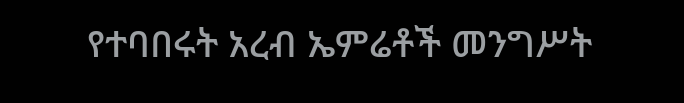የተባበሩት አረብ ኤምሬቶች መንግሥት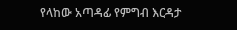የላከው አጣዳፊ የምግብ እርዳታ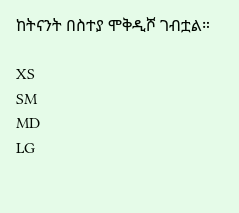ከትናንት በስተያ ሞቅዲሾ ገብቷል።

XS
SM
MD
LG